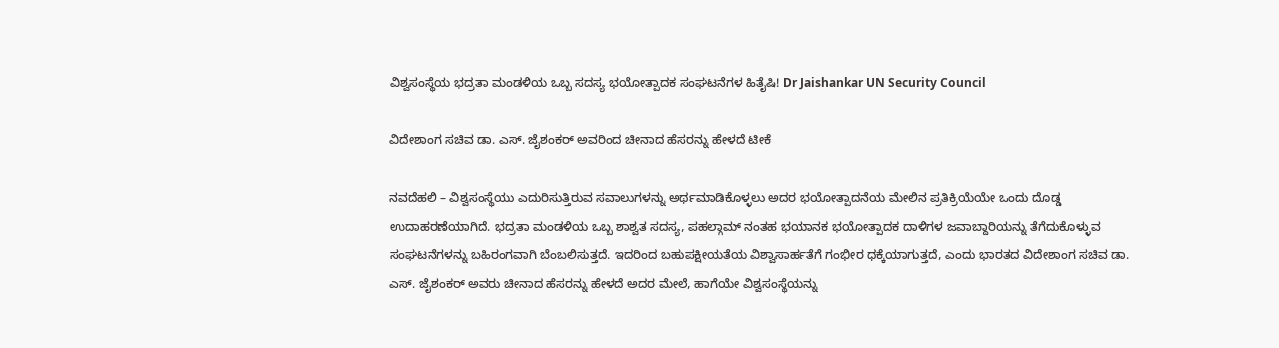ವಿಶ್ವಸಂಸ್ಥೆಯ ಭದ್ರತಾ ಮಂಡಳಿಯ ಒಬ್ಬ ಸದಸ್ಯ ಭಯೋತ್ಪಾದಕ ಸಂಘಟನೆಗಳ ಹಿತೈಷಿ! Dr Jaishankar UN Security Council

ವಿದೇಶಾಂಗ ಸಚಿವ ಡಾ. ಎಸ್. ಜೈಶಂಕರ್ ಅವರಿಂದ ಚೀನಾದ ಹೆಸರನ್ನು ಹೇಳದೆ ಟೀಕೆ

ನವದೆಹಲಿ – ವಿಶ್ವಸಂಸ್ಥೆಯು ಎದುರಿಸುತ್ತಿರುವ ಸವಾಲುಗಳನ್ನು ಅರ್ಥಮಾಡಿಕೊಳ್ಳಲು ಅದರ ಭಯೋತ್ಪಾದನೆಯ ಮೇಲಿನ ಪ್ರತಿಕ್ರಿಯೆಯೇ ಒಂದು ದೊಡ್ಡ ಉದಾಹರಣೆಯಾಗಿದೆ. ಭದ್ರತಾ ಮಂಡಳಿಯ ಒಬ್ಬ ಶಾಶ್ವತ ಸದಸ್ಯ, ಪಹಲ್ಗಾಮ್‌ ನಂತಹ ಭಯಾನಕ ಭಯೋತ್ಪಾದಕ ದಾಳಿಗಳ ಜವಾಬ್ದಾರಿಯನ್ನು ತೆಗೆದುಕೊಳ್ಳುವ ಸಂಘಟನೆಗಳನ್ನು ಬಹಿರಂಗವಾಗಿ ಬೆಂಬಲಿಸುತ್ತದೆ. ಇದರಿಂದ ಬಹುಪಕ್ಷೀಯತೆಯ ವಿಶ್ವಾಸಾರ್ಹತೆಗೆ ಗಂಭೀರ ಧಕ್ಕೆಯಾಗುತ್ತದೆ, ಎಂದು ಭಾರತದ ವಿದೇಶಾಂಗ ಸಚಿವ ಡಾ. ಎಸ್. ಜೈಶಂಕರ್ ಅವರು ಚೀನಾದ ಹೆಸರನ್ನು ಹೇಳದೆ ಅದರ ಮೇಲೆ, ಹಾಗೆಯೇ ವಿಶ್ವಸಂಸ್ಥೆಯನ್ನು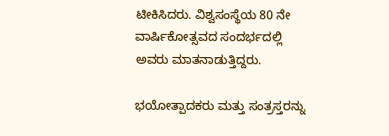ಟೀಕಿಸಿದರು. ವಿಶ್ವಸಂಸ್ಥೆಯ 80 ನೇ ವಾರ್ಷಿಕೋತ್ಸವದ ಸಂದರ್ಭದಲ್ಲಿ ಅವರು ಮಾತನಾಡುತ್ತಿದ್ದರು.

ಭಯೋತ್ಪಾದಕರು ಮತ್ತು ಸಂತ್ರಸ್ತರನ್ನು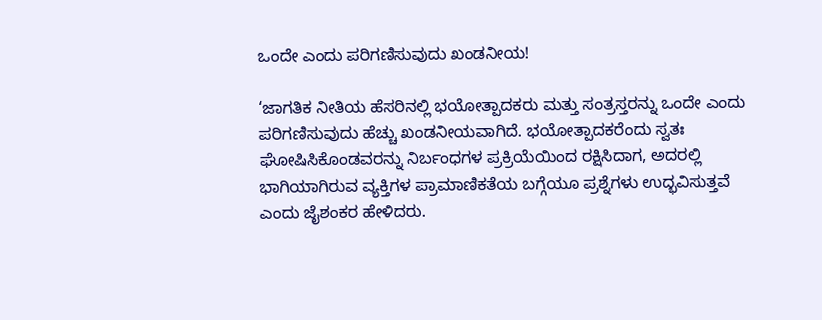ಒಂದೇ ಎಂದು ಪರಿಗಣಿಸುವುದು ಖಂಡನೀಯ!

‘ಜಾಗತಿಕ ನೀತಿಯ ಹೆಸರಿನಲ್ಲಿ ಭಯೋತ್ಪಾದಕರು ಮತ್ತು ಸಂತ್ರಸ್ತರನ್ನು ಒಂದೇ ಎಂದು ಪರಿಗಣಿಸುವುದು ಹೆಚ್ಚು ಖಂಡನೀಯವಾಗಿದೆ. ಭಯೋತ್ಪಾದಕರೆಂದು ಸ್ವತಃ ಘೋಷಿಸಿಕೊಂಡವರನ್ನು ನಿರ್ಬಂಧಗಳ ಪ್ರಕ್ರಿಯೆಯಿಂದ ರಕ್ಷಿಸಿದಾಗ, ಅದರಲ್ಲಿ ಭಾಗಿಯಾಗಿರುವ ವ್ಯಕ್ತಿಗಳ ಪ್ರಾಮಾಣಿಕತೆಯ ಬಗ್ಗೆಯೂ ಪ್ರಶ್ನೆಗಳು ಉದ್ಭವಿಸುತ್ತವೆ ಎಂದು ಜೈಶಂಕರ ಹೇಳಿದರು.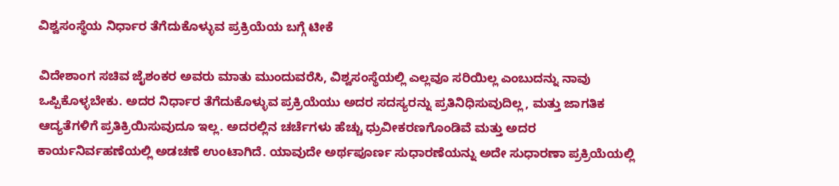ವಿಶ್ವಸಂಸ್ಥೆಯ ನಿರ್ಧಾರ ತೆಗೆದುಕೊಳ್ಳುವ ಪ್ರಕ್ರಿಯೆಯ ಬಗ್ಗೆ ಟೀಕೆ

ವಿದೇಶಾಂಗ ಸಚಿವ ಜೈಶಂಕರ ಅವರು ಮಾತು ಮುಂದುವರೆಸಿ, ವಿಶ್ವಸಂಸ್ಥೆಯಲ್ಲಿ ಎಲ್ಲವೂ ಸರಿಯಿಲ್ಲ ಎಂಬುದನ್ನು ನಾವು ಒಪ್ಪಿಕೊಳ್ಳಬೇಕು. ಅದರ ನಿರ್ಧಾರ ತೆಗೆದುಕೊಳ್ಳುವ ಪ್ರಕ್ರಿಯೆಯು ಅದರ ಸದಸ್ಯರನ್ನು ಪ್ರತಿನಿಧಿಸುವುದಿಲ್ಲ, ಮತ್ತು ಜಾಗತಿಕ ಆದ್ಯತೆಗಳಿಗೆ ಪ್ರತಿಕ್ರಿಯಿಸುವುದೂ ಇಲ್ಲ. ಅದರಲ್ಲಿನ ಚರ್ಚೆಗಳು ಹೆಚ್ಚು ಧ್ರುವೀಕರಣಗೊಂಡಿವೆ ಮತ್ತು ಅದರ ಕಾರ್ಯನಿರ್ವಹಣೆಯಲ್ಲಿ ಅಡಚಣೆ ಉಂಟಾಗಿದೆ. ಯಾವುದೇ ಅರ್ಥಪೂರ್ಣ ಸುಧಾರಣೆಯನ್ನು ಅದೇ ಸುಧಾರಣಾ ಪ್ರಕ್ರಿಯೆಯಲ್ಲಿ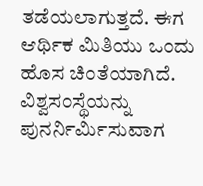ತಡೆಯಲಾಗುತ್ತದೆ. ಈಗ ಆರ್ಥಿಕ ಮಿತಿಯು ಒಂದು ಹೊಸ ಚಿಂತೆಯಾಗಿದೆ. ವಿಶ್ವಸಂಸ್ಥೆಯನ್ನು ಪುನರ್ನಿರ್ಮಿಸುವಾಗ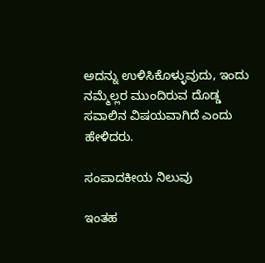ಅದನ್ನು ಉಳಿಸಿಕೊಳ್ಳುವುದು, ಇಂದು ನಮ್ಮೆಲ್ಲರ ಮುಂದಿರುವ ದೊಡ್ಡ ಸವಾಲಿನ ವಿಷಯವಾಗಿದೆ ಎಂದು ಹೇಳಿದರು.

ಸಂಪಾದಕೀಯ ನಿಲುವು

ಇಂತಹ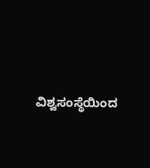ವಿಶ್ವಸಂಸ್ಥೆಯಿಂದ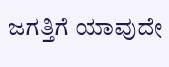ಜಗತ್ತಿಗೆ ಯಾವುದೇ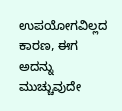ಉಪಯೋಗವಿಲ್ಲದ ಕಾರಣ, ಈಗ ಅದನ್ನು ಮುಚ್ಚುವುದೇ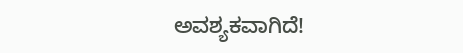ಅವಶ್ಯಕವಾಗಿದೆ!